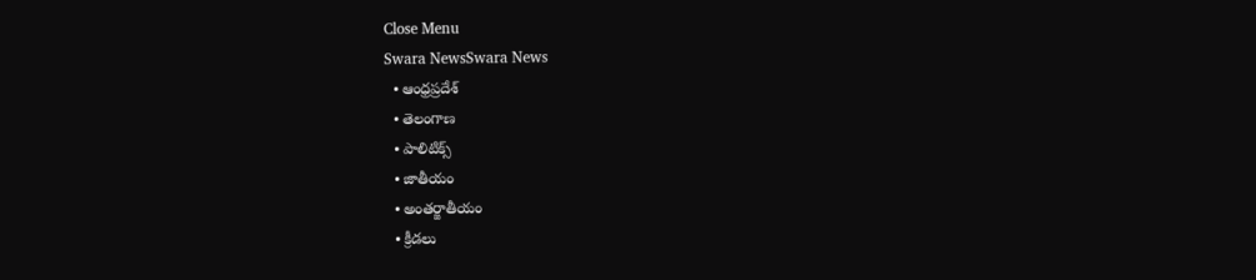Close Menu
Swara NewsSwara News
  • ఆంధ్రప్రదేశ్
  • తెలంగాణ
  • పాలిటిక్స్
  • జాతీయం
  • అంతర్జాతీయం
  • క్రీడలు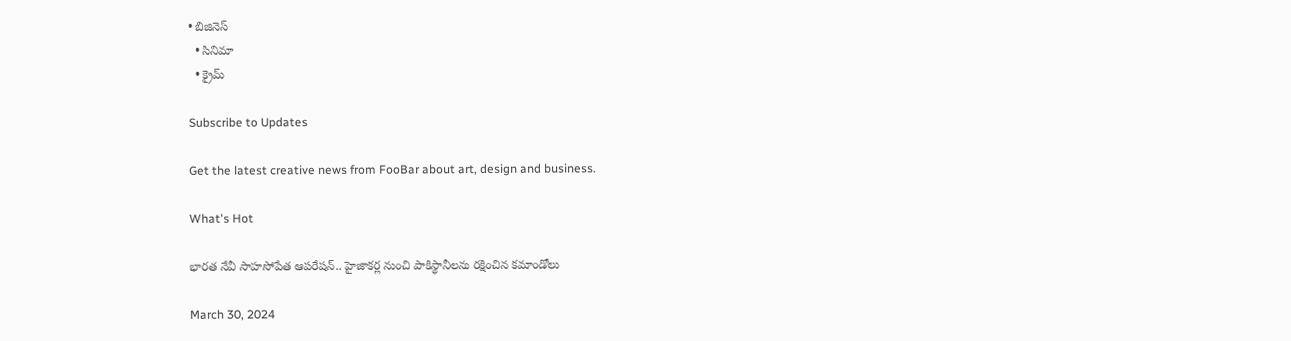• బిజినెస్
  • సినిమా
  • క్రైమ్

Subscribe to Updates

Get the latest creative news from FooBar about art, design and business.

What's Hot

భారత నేవీ సాహసోపేత ఆపరేషన్.. హైజాకర్ల నుంచి పాకిస్థానీలను రక్షించిన కమాండోలు

March 30, 2024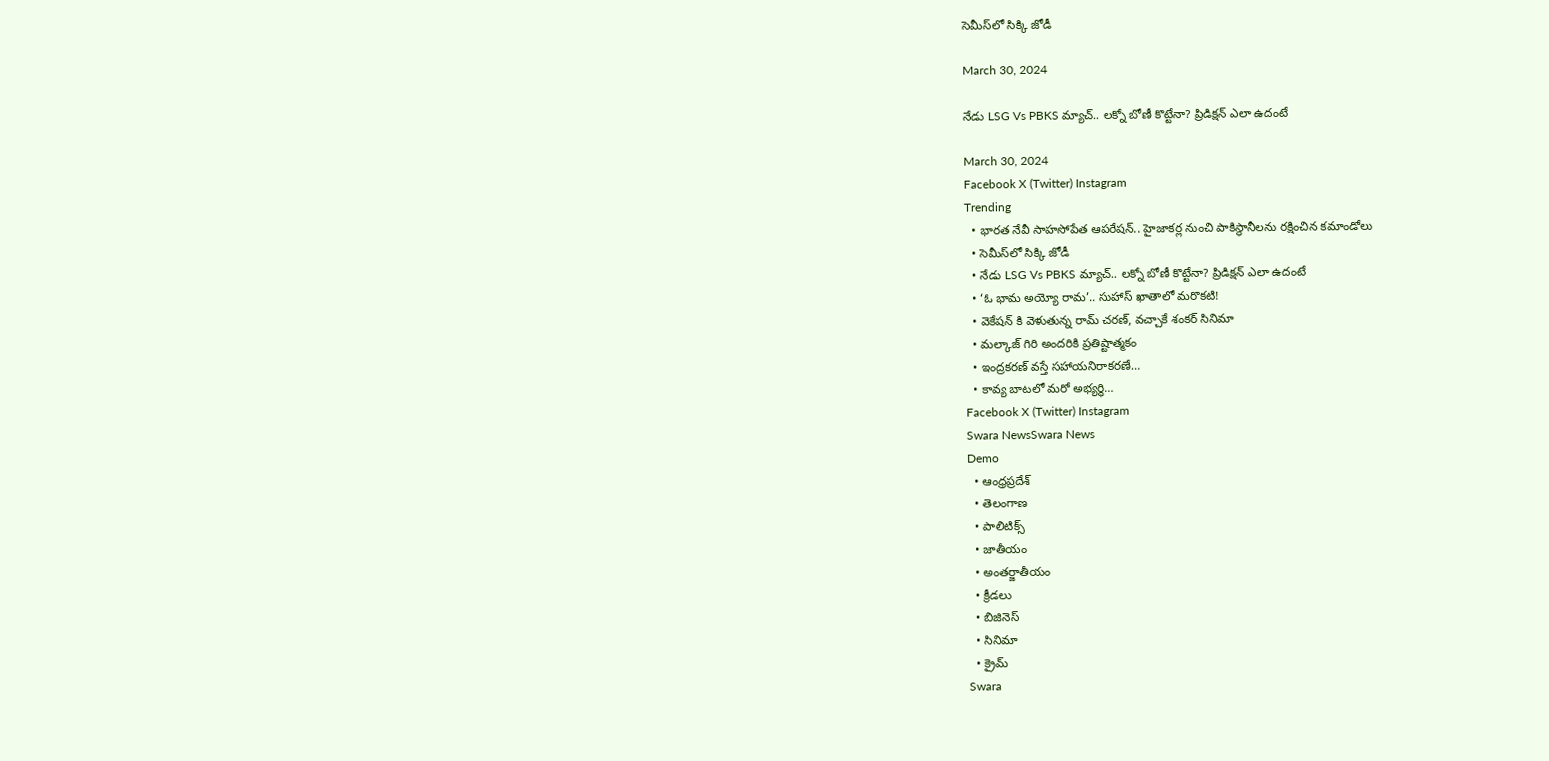సెమీస్‌లో సిక్కి జోడీ

March 30, 2024

నేడు LSG Vs PBKS మ్యాచ్.. లక్నో బోణీ కొట్టేనా? ప్రిడిక్షన్ ఎలా ఉదంటే

March 30, 2024
Facebook X (Twitter) Instagram
Trending
  • భారత నేవీ సాహసోపేత ఆపరేషన్.. హైజాకర్ల నుంచి పాకిస్థానీలను రక్షించిన కమాండోలు
  • సెమీస్‌లో సిక్కి జోడీ
  • నేడు LSG Vs PBKS మ్యాచ్.. లక్నో బోణీ కొట్టేనా? ప్రిడిక్షన్ ఎలా ఉదంటే
  • ‘ఓ భామ అయ్యో రామ’.. సుహాస్ ఖాతాలో మరొకటి!
  • వెకేషన్ కి వెళుతున్న రామ్ చరణ్, వచ్చాకే శంకర్ సినిమా
  • మల్కాజ్‌ గిరి అందరికి ప్రతిష్టాత్మకం
  • ఇంద్రకరణ్‌ వస్తే సహాయనిరాకరణే…
  • కావ్య బాటలో మరో అభ్యర్ధి…
Facebook X (Twitter) Instagram
Swara NewsSwara News
Demo
  • ఆంధ్రప్రదేశ్
  • తెలంగాణ
  • పాలిటిక్స్
  • జాతీయం
  • అంతర్జాతీయం
  • క్రీడలు
  • బిజినెస్
  • సినిమా
  • క్రైమ్
Swara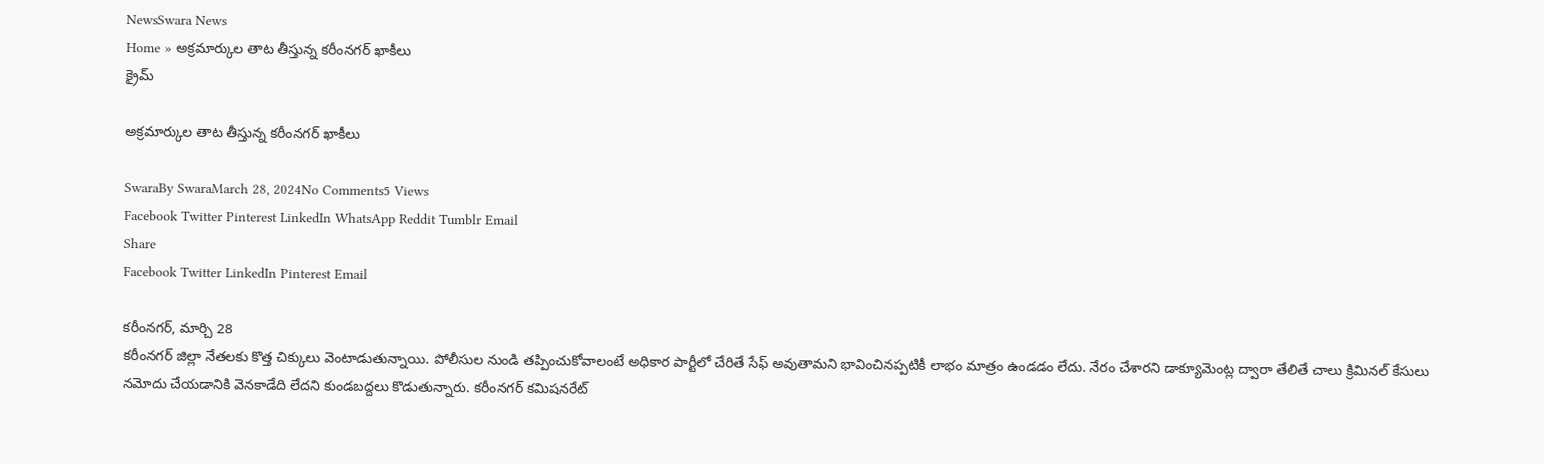NewsSwara News
Home » అక్రమార్కుల తాట తీస్తున్న కరీంనగర్‌ ఖాకీలు
క్రైమ్

అక్రమార్కుల తాట తీస్తున్న కరీంనగర్‌ ఖాకీలు

SwaraBy SwaraMarch 28, 2024No Comments5 Views
Facebook Twitter Pinterest LinkedIn WhatsApp Reddit Tumblr Email
Share
Facebook Twitter LinkedIn Pinterest Email

కరీంనగర్‌, మార్చి 28
కరీంనగర్‌ జిల్లా నేతలకు కొత్త చిక్కులు వెంటాడుతున్నాయి. పోలీసుల నుండి తప్పించుకోవాలంటే అధికార పార్టీలో చేరితే సేఫ్‌ అవుతామని భావించినప్పటికీ లాభం మాత్రం ఉండడం లేదు. నేరం చేశారని డాక్యూమెంట్ల ద్వారా తేలితే చాలు క్రిమినల్‌ కేసులు నమోదు చేయడానికి వెనకాడేది లేదని కుండబద్దలు కొడుతున్నారు. కరీంనగర్‌ కమిషనరేట్‌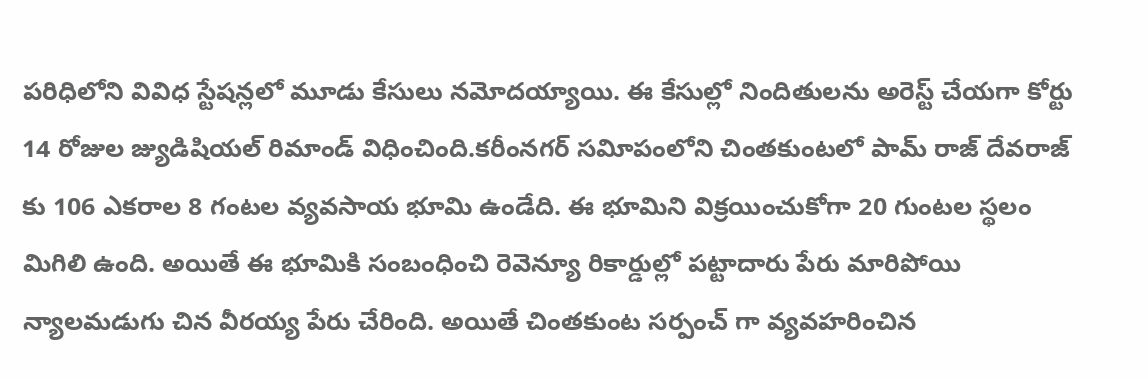పరిధిలోని వివిధ స్టేషన్లలో మూడు కేసులు నమోదయ్యాయి. ఈ కేసుల్లో నిందితులను అరెస్ట్‌ చేయగా కోర్టు 14 రోజుల జ్యుడిషియల్‌ రిమాండ్‌ విధించింది.కరీంనగర్‌ సవిూపంలోని చింతకుంటలో పామ్‌ రాజ్‌ దేవరాజ్‌ కు 106 ఎకరాల 8 గంటల వ్యవసాయ భూమి ఉండేది. ఈ భూమిని విక్రయించుకోగా 20 గుంటల స్థలం మిగిలి ఉంది. అయితే ఈ భూమికి సంబంధించి రెవెన్యూ రికార్డుల్లో పట్టాదారు పేరు మారిపోయి న్యాలమడుగు చిన వీరయ్య పేరు చేరింది. అయితే చింతకుంట సర్పంచ్‌ గా వ్యవహరించిన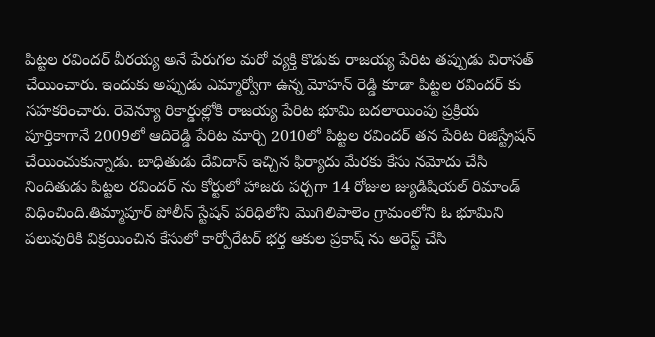పిట్టల రవిందర్‌ వీరయ్య అనే పేరుగల మరో వ్యక్తి కొడుకు రాజయ్య పేరిట తప్పుడు విరాసత్‌ చేయించారు. ఇందుకు అప్పుడు ఎమ్మార్వోగా ఉన్న మోహన్‌ రెడ్డి కూడా పిట్టల రవిందర్‌ కు సహకరించారు. రెవెన్యూ రికార్డుల్లోకి రాజయ్య పేరిట భూమి బదలాయింపు ప్రక్రియ పూర్తికాగానే 2009లో ఆదిరెడ్డి పేరిట మార్చి 2010లో పిట్టల రవిందర్‌ తన పేరిట రిజిస్ట్రేషన్‌ చేయించుకున్నాడు. బాధితుడు దేవిదాస్‌ ఇచ్చిన ఫిర్యాదు మేరకు కేసు నమోదు చేసి నిందితుడు పిట్టల రవిందర్‌ ను కోర్టులో హాజరు పర్చగా 14 రోజుల జ్యుడిషియల్‌ రిమాండ్‌ విధించింది.తిమ్మాపూర్‌ పోలీస్‌ స్టేషన్‌ పరిధిలోని మొగిలిపాలెం గ్రామంలోని ఓ భూమిని పలువురికి విక్రయించిన కేసులో కార్పోరేటర్‌ భర్త ఆకుల ప్రకాష్‌ ను అరెస్ట్‌ చేసి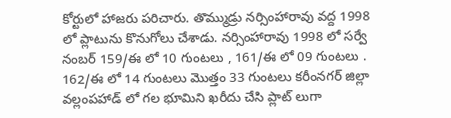కోర్టులో హాజరు పరిచారు. తొమ్ముడ్రు నర్సింహారావు వద్ద 1998 లో ప్లాటును కొనుగోలు చేశాడు. నర్సింహారావు 1998 లో సర్వే నంబర్‌ 159/ఈ లో 10 గుంటలు , 161/ఈ లో 09 గుంటలు . 162/ఈ లో 14 గుంటలు మొత్తం 33 గుంటలు కరీంనగర్‌ జిల్లా వల్లంపహాడ్‌ లో గల భూమిని ఖరీదు చేసి ప్లాట్‌ లుగా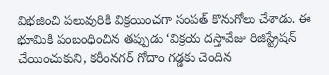విభజించి పలువురికి విక్రయించగా సంపత్‌ కొనుగోలు చేశాడు. ఈ భూమికి పంబంధించిన తప్పుడు ‘విక్రయ దస్తావేజు రిజిస్ట్రేషన్‌ చేయించుకుని, కరీంనగర్‌ గోదాం గడ్డకు చెందిన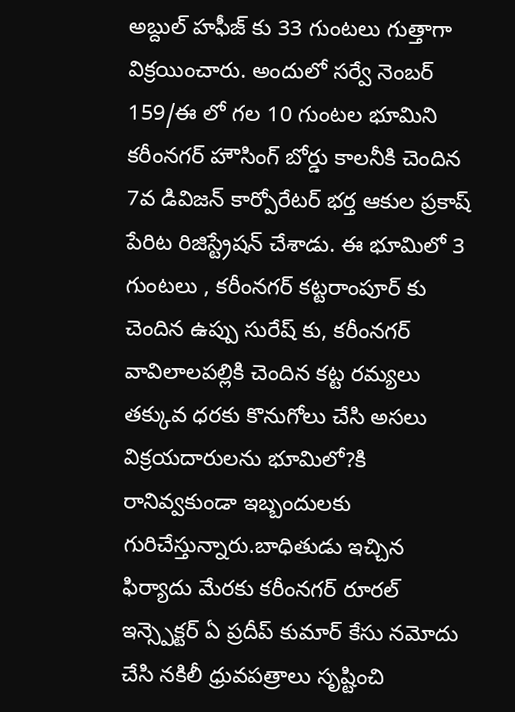అబ్దుల్‌ హఫీజ్‌ కు 33 గుంటలు గుత్తాగా విక్రయించారు. అందులో సర్వే నెంబర్‌ 159/ఈ లో గల 10 గుంటల భూమిని కరీంనగర్‌ హౌసింగ్‌ బోర్డు కాలనీకి చెందిన 7వ డివిజన్‌ కార్పోరేటర్‌ భర్త ఆకుల ప్రకాష్‌ పేరిట రిజిస్ట్రేషన్‌ చేశాడు. ఈ భూమిలో 3 గుంటలు , కరీంనగర్‌ కట్టరాంపూర్‌ కు చెందిన ఉప్పు సురేష్‌ కు, కరీంనగర్‌ వావిలాలపల్లికి చెందిన కట్ట రమ్యలు తక్కువ ధరకు కొనుగోలు చేసి అసలు విక్రయదారులను భూమిలో?కి రానివ్వకుండా ఇబ్బందులకు గురిచేస్తున్నారు.బాధితుడు ఇచ్చిన ఫిర్యాదు మేరకు కరీంనగర్‌ రూరల్‌ ఇన్స్పెక్టర్‌ ఏ ప్రదీప్‌ కుమార్‌ కేసు నమోదు చేసి నకిలీ ధ్రువపత్రాలు సృష్టించి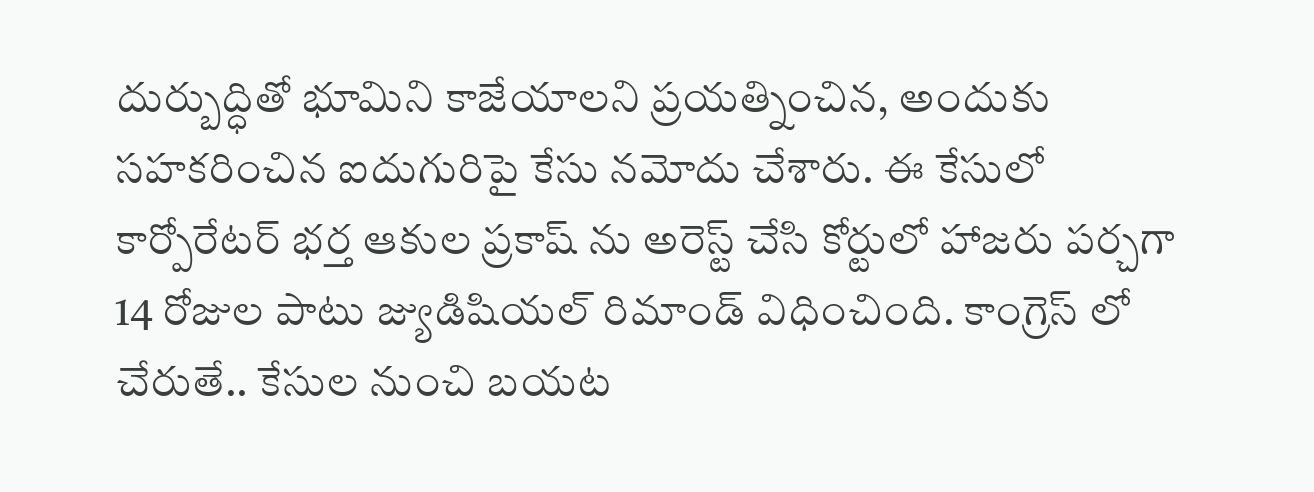దుర్బుద్ధితో భూమిని కాజేయాలని ప్రయత్నించిన, అందుకు సహకరించిన ఐదుగురిపై కేసు నమోదు చేశారు. ఈ కేసులో కార్పోరేటర్‌ భర్త ఆకుల ప్రకాష్‌ ను అరెస్ట్‌ చేసి కోర్టులో హాజరు పర్చగా 14 రోజుల పాటు జ్యుడిషియల్‌ రిమాండ్‌ విధించింది. కాంగ్రెస్‌ లో చేరుతే.. కేసుల నుంచి బయట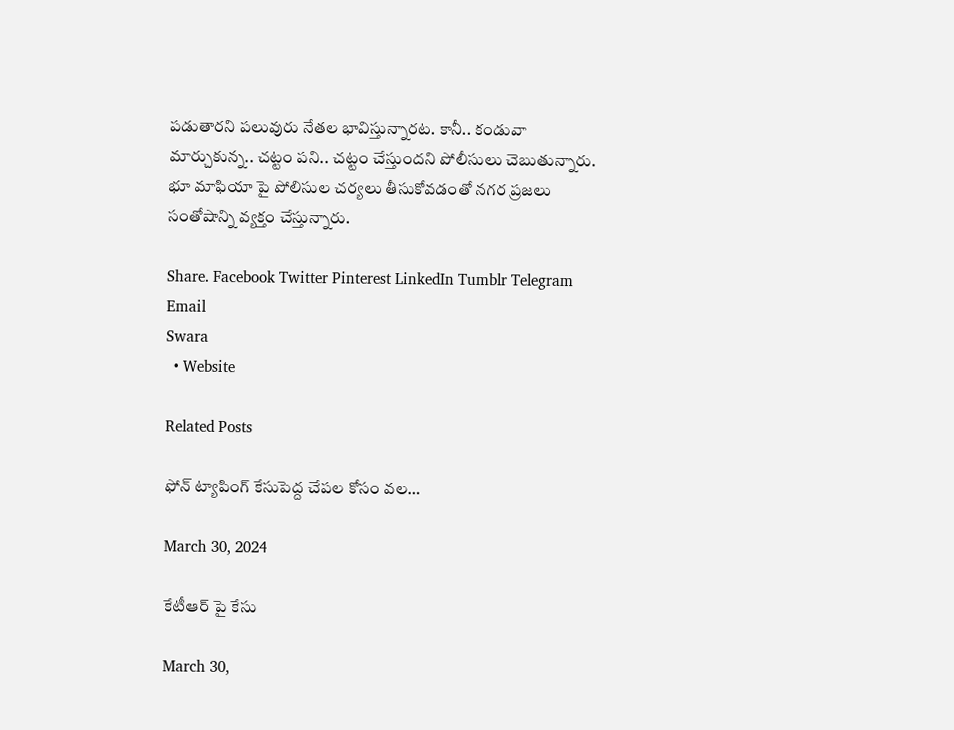పడుతారని పలువురు నేతల భావిస్తున్నారట. కానీ.. కండువా మార్చుకున్న.. చట్టం పని.. చట్టం చేస్తుందని పోలీసులు చెబుతున్నారు. భూ మాఫియా పై పోలిసుల చర్యలు తీసుకోవడంతో నగర ప్రజలు సంతోషాన్ని వ్యక్తం చేస్తున్నారు.

Share. Facebook Twitter Pinterest LinkedIn Tumblr Telegram Email
Swara
  • Website

Related Posts

ఫోన్‌ ట్యాపింగ్‌ కేసుపెద్ద చేపల కోసం వల…

March 30, 2024

కేటీఆర్‌ పై కేసు

March 30,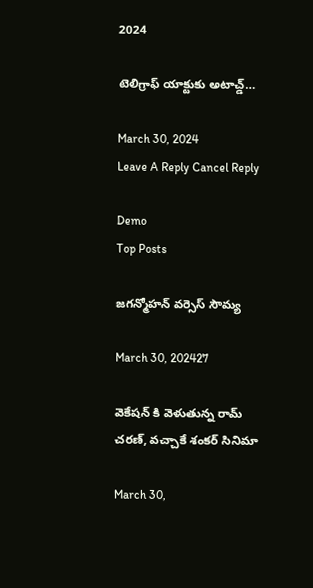2024

టెలిగ్రాఫ్‌ యాక్టుకు అటాచ్డ్‌…

March 30, 2024
Leave A Reply Cancel Reply

Demo
Top Posts

జగన్మోహన్‌ వర్సెస్‌ సౌమ్య

March 30, 202427

వెకేషన్ కి వెళుతున్న రామ్ చరణ్, వచ్చాకే శంకర్ సినిమా

March 30,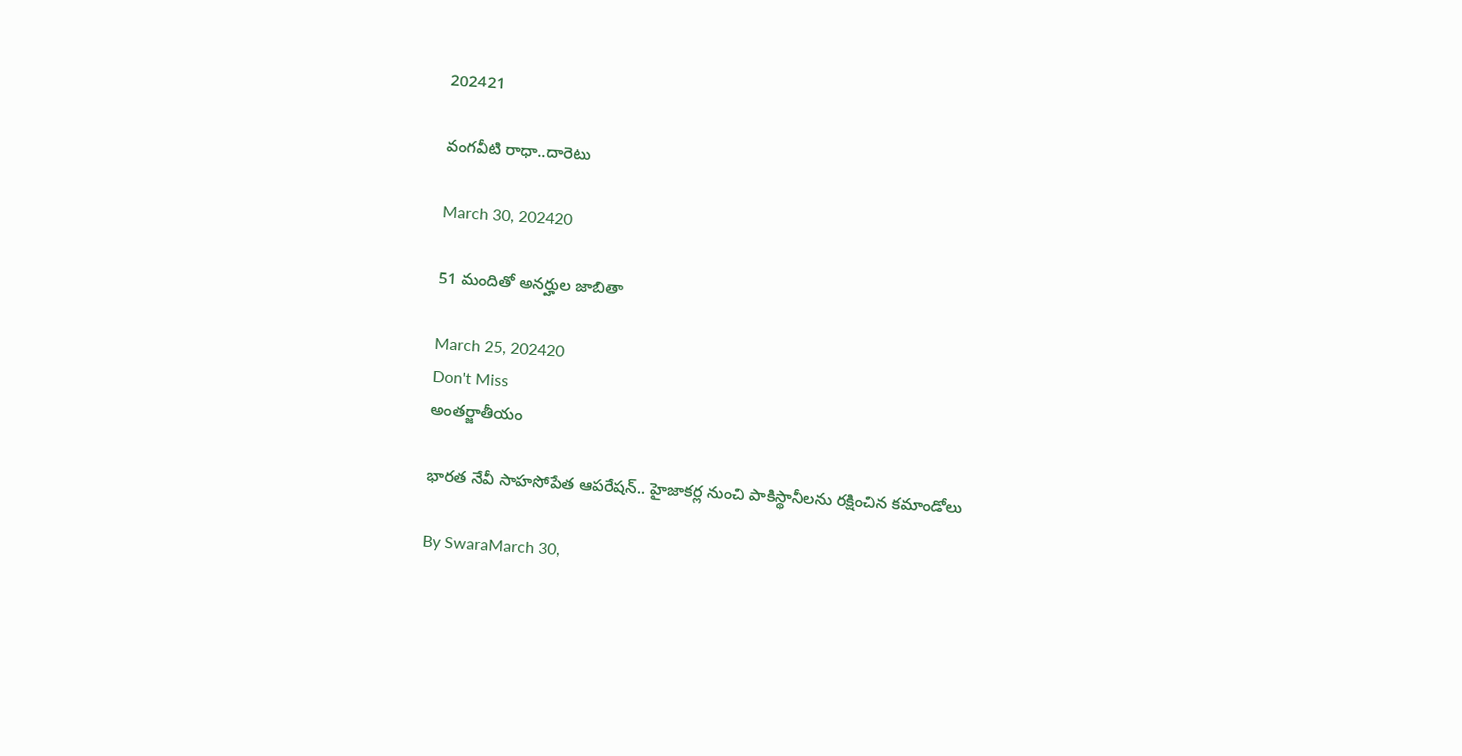202421

వంగవీటి రాధా..దారెటు

March 30, 202420

51 మందితో అనర్హుల జాబితా

March 25, 202420
Don't Miss
అంతర్జాతీయం

భారత నేవీ సాహసోపేత ఆపరేషన్.. హైజాకర్ల నుంచి పాకిస్థానీలను రక్షించిన కమాండోలు

By SwaraMarch 30,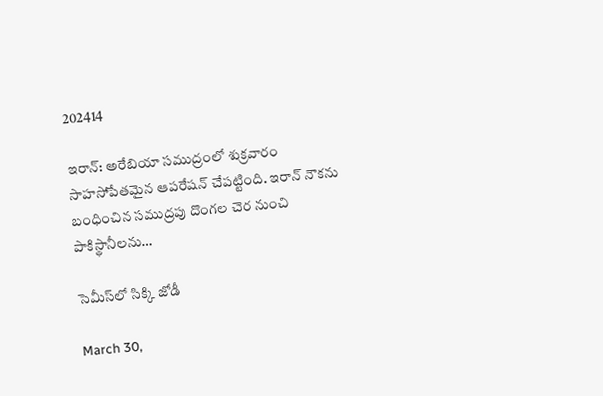202414

ఇరాన్: అరేబియా సముద్రంలో శుక్రవారం సాహసోపేతమైన ఆపరేషన్ చేపట్టింది. ఇరాన్ నౌకను బంధించిన సముద్రపు దొంగల చెర నుంచి పాకిస్థానీలను…

సెమీస్‌లో సిక్కి జోడీ

March 30,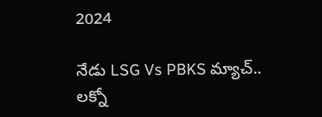2024

నేడు LSG Vs PBKS మ్యాచ్.. లక్నో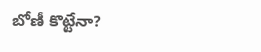బోణీ కొట్టేనా?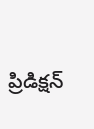ప్రిడిక్షన్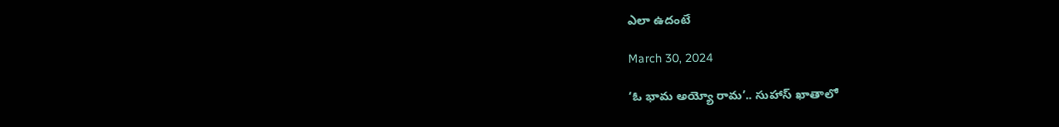ఎలా ఉదంటే

March 30, 2024

‘ఓ భామ అయ్యో రామ’.. సుహాస్ ఖాతాలో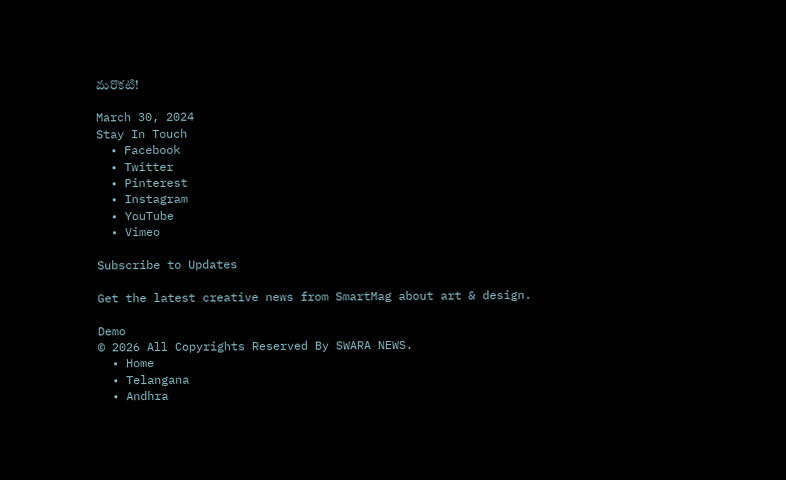మరొకటి!

March 30, 2024
Stay In Touch
  • Facebook
  • Twitter
  • Pinterest
  • Instagram
  • YouTube
  • Vimeo

Subscribe to Updates

Get the latest creative news from SmartMag about art & design.

Demo
© 2026 All Copyrights Reserved By SWARA NEWS.
  • Home
  • Telangana
  • Andhra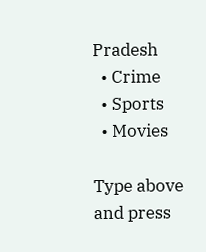Pradesh
  • Crime
  • Sports
  • Movies

Type above and press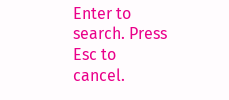Enter to search. Press Esc to cancel.